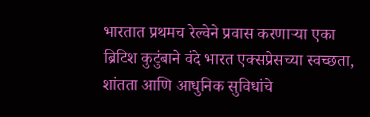भारतात प्रथमच रेल्वेने प्रवास करणाऱ्या एका ब्रिटिश कुटुंबाने वंदे भारत एक्सप्रेसच्या स्वच्छता, शांतता आणि आधुनिक सुविधांचे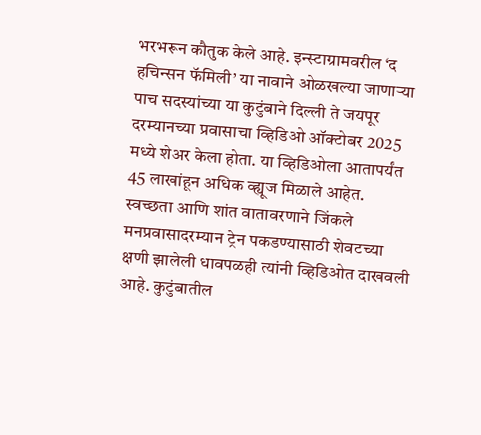भरभरून कौतुक केले आहे. इन्स्टाग्रामवरील ‘द हचिन्सन फॅमिली’ या नावाने ओळखल्या जाणाऱ्या पाच सदस्यांच्या या कुटुंबाने दिल्ली ते जयपूर दरम्यानच्या प्रवासाचा व्हिडिओ ऑक्टोबर 2025 मध्ये शेअर केला होता. या व्हिडिओला आतापर्यंत 45 लाखांहून अधिक व्ह्यूज मिळाले आहेत.
स्वच्छता आणि शांत वातावरणाने जिंकले मनप्रवासादरम्यान ट्रेन पकडण्यासाठी शेवटच्या क्षणी झालेली धावपळही त्यांनी व्हिडिओत दाखवली आहे. कुटुंबातील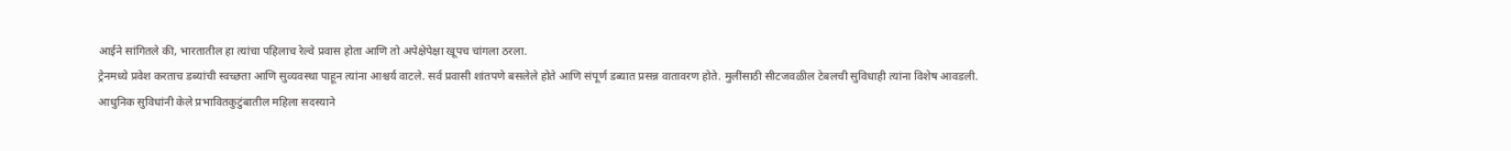आईने सांगितले की, भारतातील हा त्यांचा पहिलाच रेल्वे प्रवास होता आणि तो अपेक्षेपेक्षा खूपच चांगला ठरला.
ट्रेनमध्ये प्रवेश करताच डब्यांची स्वच्छता आणि सुव्यवस्था पाहून त्यांना आश्चर्य वाटले. सर्व प्रवासी शांतपणे बसलेले होते आणि संपूर्ण डब्यात प्रसन्न वातावरण होते. मुलींसाठी सीटजवळील टेबलची सुविधाही त्यांना विशेष आवडली.
आधुनिक सुविधांनी केले प्रभावितकुटुंबातील महिला सदस्याने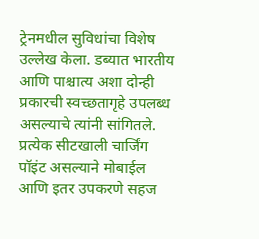ट्रेनमधील सुविधांचा विशेष उल्लेख केला. डब्यात भारतीय आणि पाश्चात्य अशा दोन्ही प्रकारची स्वच्छतागृहे उपलब्ध असल्याचे त्यांनी सांगितले. प्रत्येक सीटखाली चार्जिंग पॉइंट असल्याने मोबाईल आणि इतर उपकरणे सहज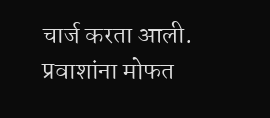चार्ज करता आली.
प्रवाशांना मोफत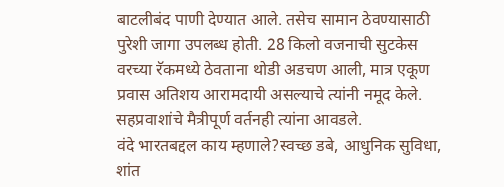बाटलीबंद पाणी देण्यात आले. तसेच सामान ठेवण्यासाठी पुरेशी जागा उपलब्ध होती. 28 किलो वजनाची सुटकेस वरच्या रॅकमध्ये ठेवताना थोडी अडचण आली, मात्र एकूण प्रवास अतिशय आरामदायी असल्याचे त्यांनी नमूद केले. सहप्रवाशांचे मैत्रीपूर्ण वर्तनही त्यांना आवडले.
वंदे भारतबद्दल काय म्हणाले?स्वच्छ डबे, आधुनिक सुविधा, शांत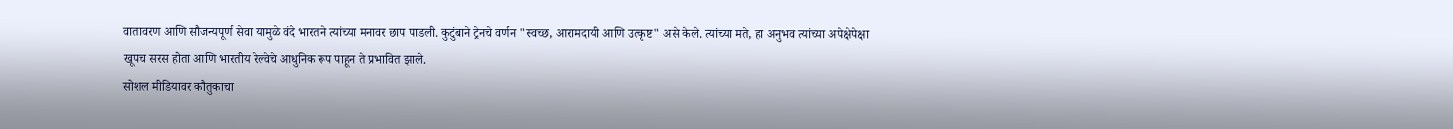वातावरण आणि सौजन्यपूर्ण सेवा यामुळे वंदे भारतने त्यांच्या मनावर छाप पाडली. कुटुंबाने ट्रेनचे वर्णन "स्वच्छ, आरामदायी आणि उत्कृष्ट" असे केले. त्यांच्या मते, हा अनुभव त्यांच्या अपेक्षेपेक्षा खूपच सरस होता आणि भारतीय रेल्वेचे आधुनिक रूप पाहून ते प्रभावित झाले.
सोशल मीडियावर कौतुकाचा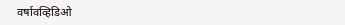वर्षावव्हिडिओ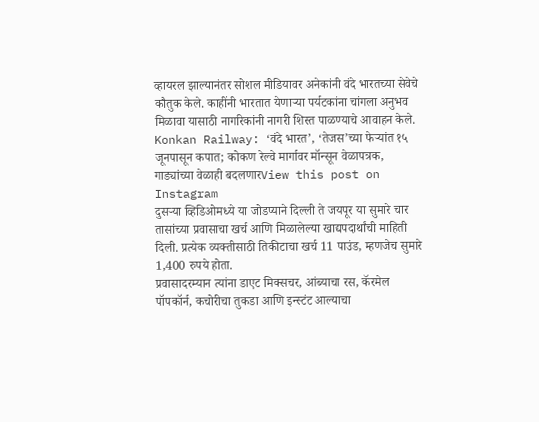व्हायरल झाल्यानंतर सोशल मीडियावर अनेकांनी वंदे भारतच्या सेवेचे कौतुक केले. काहींनी भारतात येणाऱ्या पर्यटकांना चांगला अनुभव मिळावा यासाठी नागरिकांनी नागरी शिस्त पाळण्याचे आवाहन केले.
Konkan Railway: ‘वंदे भारत’, ‘तेजस’च्या फेऱ्यांत १५ जूनपासून कपात; कोकण रेल्वे मार्गावर मॉन्सून वेळापत्रक, गाड्यांच्या वेळाही बदलणारView this post on Instagram
दुसऱ्या व्हिडिओमध्ये या जोडप्याने दिल्ली ते जयपूर या सुमारे चार तासांच्या प्रवासाचा खर्च आणि मिळालेल्या खाद्यपदार्थांची माहिती दिली. प्रत्येक व्यक्तीसाठी तिकीटाचा खर्च 11 पाउंड, म्हणजेच सुमारे 1,400 रुपये होता.
प्रवासादरम्यान त्यांना डाएट मिक्सचर, आंब्याचा रस, कॅरमेल पॉपकॉर्न, कचोरीचा तुकडा आणि इन्स्टंट आल्याचा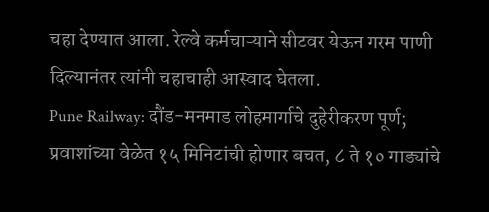चहा देण्यात आला. रेल्वे कर्मचाऱ्याने सीटवर येऊन गरम पाणी दिल्यानंतर त्यांनी चहाचाही आस्वाद घेतला.
Pune Railway: दौंड-मनमाड लोहमार्गाचे दुहेरीकरण पूर्ण; प्रवाशांच्या वेळेत १५ मिनिटांची होणार बचत, ८ ते १० गाड्यांचे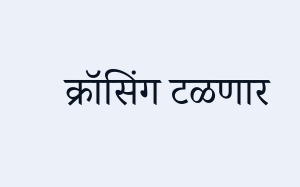क्रॉसिंग टळणार